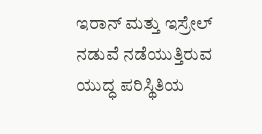ಇರಾನ್ ಮತ್ತು ಇಸ್ರೇಲ್ ನಡುವೆ ನಡೆಯುತ್ತಿರುವ ಯುದ್ಧ ಪರಿಸ್ಥಿತಿಯ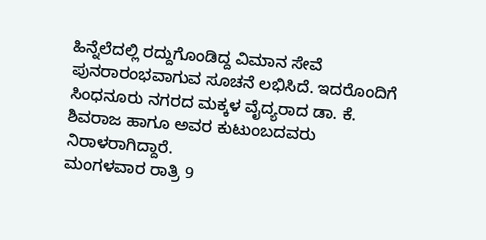ಹಿನ್ನೆಲೆದಲ್ಲಿ ರದ್ದುಗೊಂಡಿದ್ದ ವಿಮಾನ ಸೇವೆ ಪುನರಾರಂಭವಾಗುವ ಸೂಚನೆ ಲಭಿಸಿದೆ. ಇದರೊಂದಿಗೆ ಸಿಂಧನೂರು ನಗರದ ಮಕ್ಕಳ ವೈದ್ಯರಾದ ಡಾ. ಕೆ. ಶಿವರಾಜ ಹಾಗೂ ಅವರ ಕುಟುಂಬದವರು ನಿರಾಳರಾಗಿದ್ದಾರೆ.
ಮಂಗಳವಾರ ರಾತ್ರಿ 9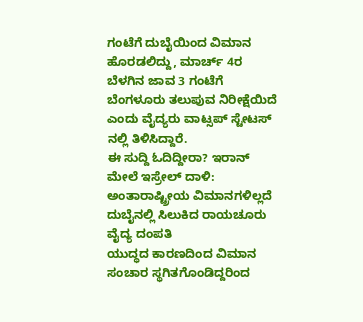ಗಂಟೆಗೆ ದುಬೈಯಿಂದ ವಿಮಾನ ಹೊರಡಲಿದ್ದು, ಮಾರ್ಚ್ 4ರ ಬೆಳಗಿನ ಜಾವ 3 ಗಂಟೆಗೆ ಬೆಂಗಳೂರು ತಲುಪುವ ನಿರೀಕ್ಷೆಯಿದೆ ಎಂದು ವೈದ್ಯರು ವಾಟ್ಸಪ್ ಸ್ಟೇಟಸ್ ನಲ್ಲಿ ತಿಳಿಸಿದ್ದಾರೆ.
ಈ ಸುದ್ದಿ ಓದಿದ್ದೀರಾ? ಇರಾನ್ ಮೇಲೆ ಇಸ್ರೇಲ್ ದಾಳಿ: ಅಂತಾರಾಷ್ಟ್ರೀಯ ವಿಮಾನಗಳಿಲ್ಲದೆ ದುಬೈನಲ್ಲಿ ಸಿಲುಕಿದ ರಾಯಚೂರು ವೈದ್ಯ ದಂಪತಿ
ಯುದ್ಧದ ಕಾರಣದಿಂದ ವಿಮಾನ ಸಂಚಾರ ಸ್ಥಗಿತಗೊಂಡಿದ್ದರಿಂದ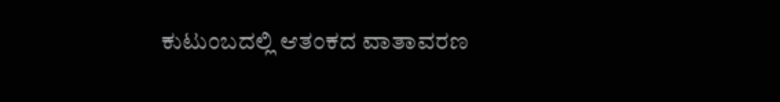ಕುಟುಂಬದಲ್ಲಿ ಆತಂಕದ ವಾತಾವರಣ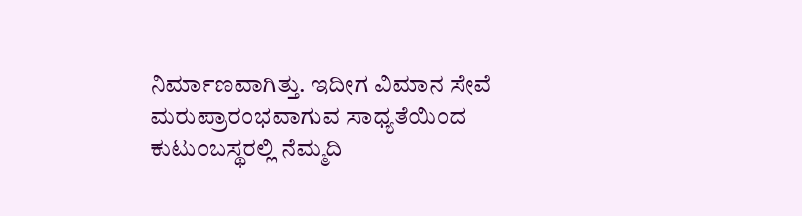ನಿರ್ಮಾಣವಾಗಿತ್ತು. ಇದೀಗ ವಿಮಾನ ಸೇವೆ ಮರುಪ್ರಾರಂಭವಾಗುವ ಸಾಧ್ಯತೆಯಿಂದ ಕುಟುಂಬಸ್ಥರಲ್ಲಿ ನೆಮ್ಮದಿ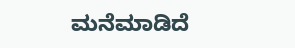ಮನೆಮಾಡಿದೆ